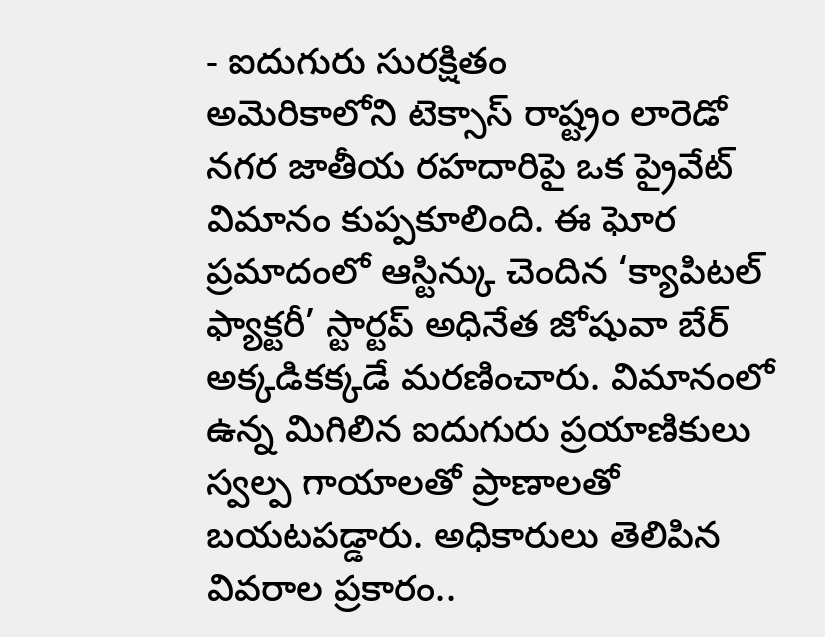- ఐదుగురు సురక్షితం
అమెరికాలోని టెక్సాస్ రాష్ట్రం లారెడో నగర జాతీయ రహదారిపై ఒక ప్రైవేట్ విమానం కుప్పకూలింది. ఈ ఘోర ప్రమాదంలో ఆస్టిన్కు చెందిన ‘క్యాపిటల్ ఫ్యాక్టరీ’ స్టార్టప్ అధినేత జోషువా బేర్ అక్కడికక్కడే మరణించారు. విమానంలో ఉన్న మిగిలిన ఐదుగురు ప్రయాణికులు స్వల్ప గాయాలతో ప్రాణాలతో బయటపడ్డారు. అధికారులు తెలిపిన వివరాల ప్రకారం..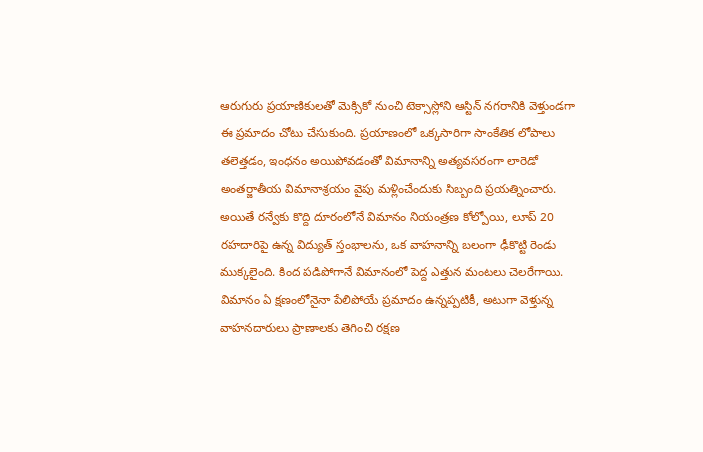ఆరుగురు ప్రయాణికులతో మెక్సికో నుంచి టెక్సాస్లోని ఆస్టిన్ నగరానికి వెళ్తుండగా ఈ ప్రమాదం చోటు చేసుకుంది. ప్రయాణంలో ఒక్కసారిగా సాంకేతిక లోపాలు తలెత్తడం, ఇంధనం అయిపోవడంతో విమానాన్ని అత్యవసరంగా లారెడో అంతర్జాతీయ విమానాశ్రయం వైపు మళ్లించేందుకు సిబ్బంది ప్రయత్నించారు. అయితే రన్వేకు కొద్ది దూరంలోనే విమానం నియంత్రణ కోల్పోయి, లూప్ 20 రహదారిపై ఉన్న విద్యుత్ స్తంభాలను, ఒక వాహనాన్ని బలంగా ఢీకొట్టి రెండు ముక్కలైంది. కింద పడిపోగానే విమానంలో పెద్ద ఎత్తున మంటలు చెలరేగాయి.
విమానం ఏ క్షణంలోనైనా పేలిపోయే ప్రమాదం ఉన్నప్పటికీ, అటుగా వెళ్తున్న వాహనదారులు ప్రాణాలకు తెగించి రక్షణ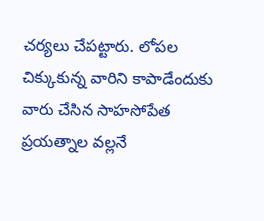చర్యలు చేపట్టారు. లోపల చిక్కుకున్న వారిని కాపాడేందుకు వారు చేసిన సాహసోపేత ప్రయత్నాల వల్లనే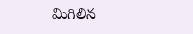మిగిలిన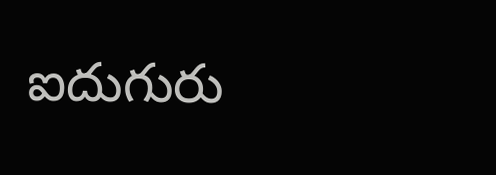ఐదుగురు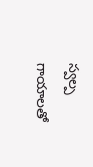స్వల్ప గాయాలతో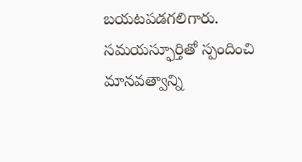బయటపడగలిగారు. సమయస్ఫూర్తితో స్పందించి మానవత్వాన్ని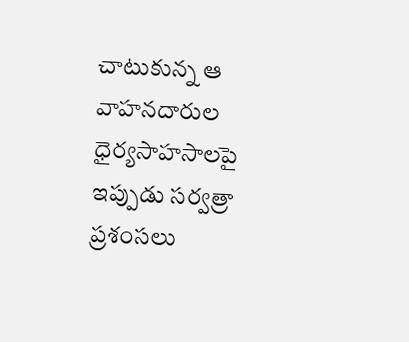చాటుకున్న ఆ వాహనదారుల ధైర్యసాహసాలపై ఇప్పుడు సర్వత్రా ప్రశంసలు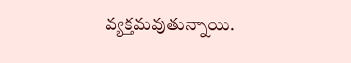వ్యక్తమవుతున్నాయి.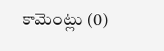కామెంట్లు (0)